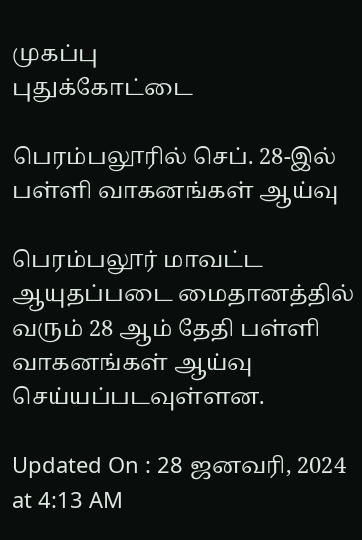முகப்பு
புதுக்கோட்டை

பெரம்பலூரில் செப். 28-இல் பள்ளி வாகனங்கள் ஆய்வு

பெரம்பலூர் மாவட்ட ஆயுதப்படை மைதானத்தில் வரும் 28 ஆம் தேதி பள்ளி வாகனங்கள் ஆய்வு செய்யப்படவுள்ளன.

Updated On : 28 ஜனவரி, 2024 at 4:13 AM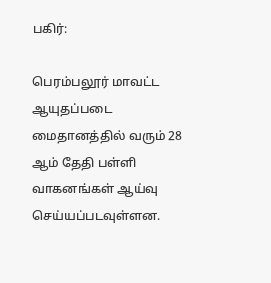பகிர்:

பெரம்பலூர் மாவட்ட ஆயுதப்படை மைதானத்தில் வரும் 28 ஆம் தேதி பள்ளி வாகனங்கள் ஆய்வு செய்யப்படவுள்ளன.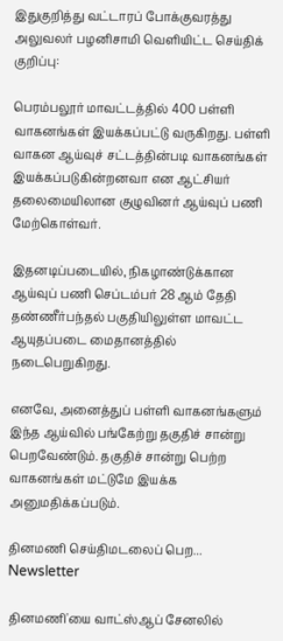இதுகுறித்து வட்டாரப் போக்குவரத்து அலுவலர் பழனிசாமி வெளியிட்ட செய்திக் குறிப்பு:

பெரம்பலூர் மாவட்டத்தில் 400 பள்ளி வாகனங்கள் இயக்கப்பட்டு வருகிறது. பள்ளி வாகன ஆய்வுச் சட்டத்தின்படி வாகனங்கள் இயக்கப்படுகின்றனவா என ஆட்சியர் தலைமையிலான குழுவினர் ஆய்வுப் பணி மேற்கொள்வர்.

இதனடிப்படையில், நிகழாண்டுக்கான ஆய்வுப் பணி செப்டம்பர் 28 ஆம் தேதி தண்ணீர்பந்தல் பகுதியிலுள்ள மாவட்ட ஆயுதப்படை மைதானத்தில் நடைபெறுகிறது.

எனவே, அனைத்துப் பள்ளி வாகனங்களும் இந்த ஆய்வில் பங்கேற்று தகுதிச் சான்று பெறவேண்டும். தகுதிச் சான்று பெற்ற வாகனங்கள் மட்டுமே இயக்க அனுமதிக்கப்படும்.

தினமணி செய்திமடலைப் பெற... Newsletter

தினமணி'யை வாட்ஸ்ஆப் சேனலில்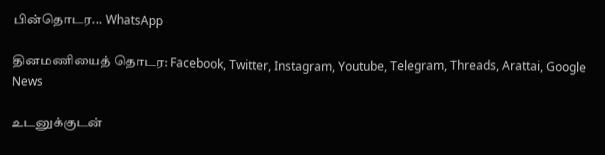பின்தொடர... WhatsApp

தினமணியைத் தொடர: Facebook, Twitter, Instagram, Youtube, Telegram, Threads, Arattai, Google News

உடனுக்குடன்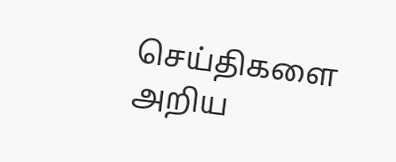செய்திகளை அறிய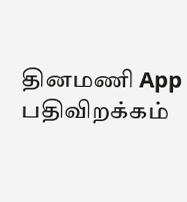தினமணி App பதிவிறக்கம்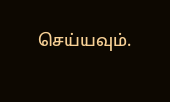செய்யவும்.